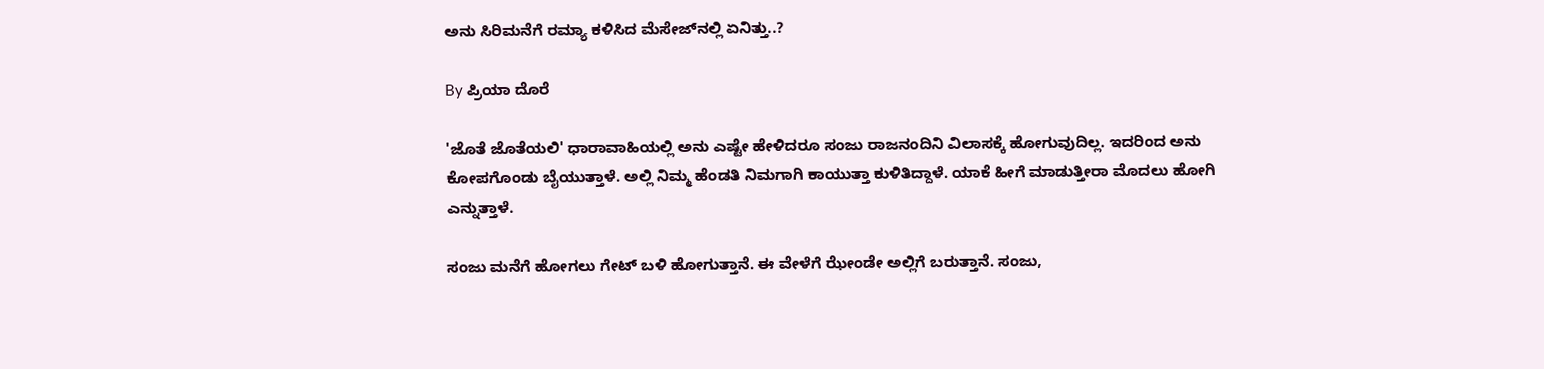ಅನು ಸಿರಿಮನೆಗೆ ರಮ್ಯಾ ಕಳಿಸಿದ ಮೆಸೇಜ್‌ನಲ್ಲಿ ಏನಿತ್ತು..?

By ಪ್ರಿಯಾ ದೊರೆ

'ಜೊತೆ ಜೊತೆಯಲಿ' ಧಾರಾವಾಹಿಯಲ್ಲಿ ಅನು ಎಷ್ಟೇ ಹೇಳಿದರೂ ಸಂಜು ರಾಜನಂದಿನಿ ವಿಲಾಸಕ್ಕೆ ಹೋಗುವುದಿಲ್ಲ. ಇದರಿಂದ ಅನು ಕೋಪಗೊಂಡು ಬೈಯುತ್ತಾಳೆ. ಅಲ್ಲಿ ನಿಮ್ಮ ಹೆಂಡತಿ ನಿಮಗಾಗಿ ಕಾಯುತ್ತಾ ಕುಳಿತಿದ್ದಾಳೆ. ಯಾಕೆ ಹೀಗೆ ಮಾಡುತ್ತೀರಾ ಮೊದಲು ಹೋಗಿ ಎನ್ನುತ್ತಾಳೆ.

ಸಂಜು ಮನೆಗೆ ಹೋಗಲು ಗೇಟ್ ಬಳಿ ಹೋಗುತ್ತಾನೆ. ಈ ವೇಳೆಗೆ ಝೇಂಡೇ ಅಲ್ಲಿಗೆ ಬರುತ್ತಾನೆ. ಸಂಜು,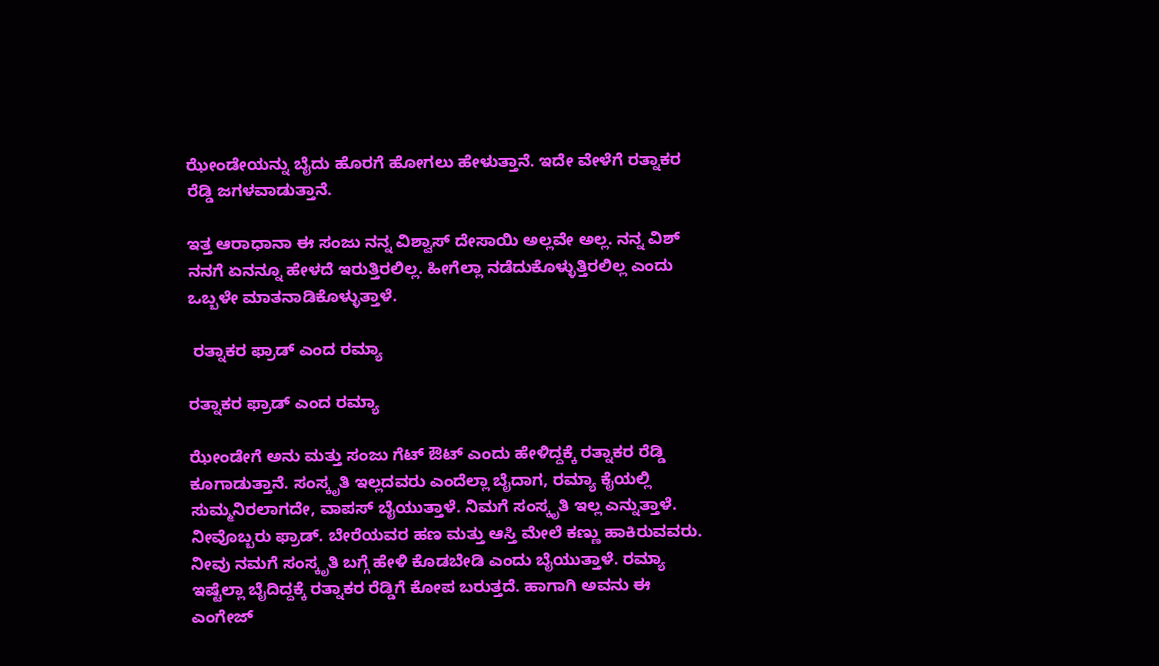ಝೇಂಡೇಯನ್ನು ಬೈದು ಹೊರಗೆ ಹೋಗಲು ಹೇಳುತ್ತಾನೆ. ಇದೇ ವೇಳೆಗೆ ರತ್ನಾಕರ ರೆಡ್ಡಿ ಜಗಳವಾಡುತ್ತಾನೆ.

ಇತ್ತ ಆರಾಧಾನಾ ಈ ಸಂಜು ನನ್ನ ವಿಶ್ವಾಸ್ ದೇಸಾಯಿ ಅಲ್ಲವೇ ಅಲ್ಲ. ನನ್ನ ವಿಶ್ ನನಗೆ ಏನನ್ನೂ ಹೇಳದೆ ಇರುತ್ತಿರಲಿಲ್ಲ. ಹೀಗೆಲ್ಲಾ ನಡೆದುಕೊಳ್ಳುತ್ತಿರಲಿಲ್ಲ ಎಂದು ಒಬ್ಬಳೇ ಮಾತನಾಡಿಕೊಳ್ಳುತ್ತಾಳೆ.

 ರತ್ನಾಕರ ಫ್ರಾಡ್ ಎಂದ ರಮ್ಯಾ

ರತ್ನಾಕರ ಫ್ರಾಡ್ ಎಂದ ರಮ್ಯಾ

ಝೇಂಡೇಗೆ ಅನು ಮತ್ತು ಸಂಜು ಗೆಟ್ ಔಟ್ ಎಂದು ಹೇಳಿದ್ದಕ್ಕೆ ರತ್ನಾಕರ ರೆಡ್ಡಿ ಕೂಗಾಡುತ್ತಾನೆ. ಸಂಸ್ಕೃತಿ ಇಲ್ಲದವರು ಎಂದೆಲ್ಲಾ ಬೈದಾಗ, ರಮ್ಯಾ ಕೈಯಲ್ಲಿ ಸುಮ್ಮನಿರಲಾಗದೇ, ವಾಪಸ್ ಬೈಯುತ್ತಾಳೆ. ನಿಮಗೆ ಸಂಸ್ಕೃತಿ ಇಲ್ಲ ಎನ್ನುತ್ತಾಳೆ. ನೀವೊಬ್ಬರು ಫ್ರಾಡ್. ಬೇರೆಯವರ ಹಣ ಮತ್ತು ಆಸ್ತಿ ಮೇಲೆ ಕಣ್ಣು ಹಾಕಿರುವವರು. ನೀವು ನಮಗೆ ಸಂಸ್ಕೃತಿ ಬಗ್ಗೆ ಹೇಳಿ ಕೊಡಬೇಡಿ ಎಂದು ಬೈಯುತ್ತಾಳೆ. ರಮ್ಯಾ ಇಷ್ಟೆಲ್ಲಾ ಬೈದಿದ್ದಕ್ಕೆ ರತ್ನಾಕರ ರೆಡ್ಡಿಗೆ ಕೋಪ ಬರುತ್ತದೆ. ಹಾಗಾಗಿ ಅವನು ಈ ಎಂಗೇಜ್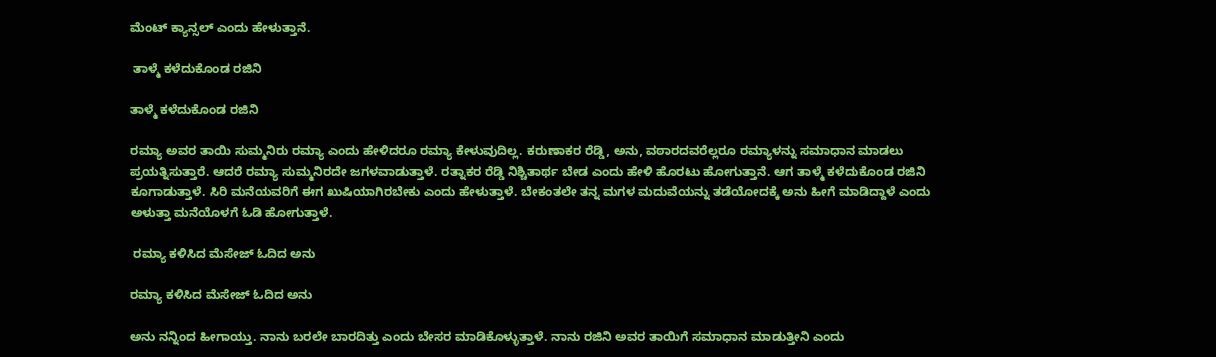ಮೆಂಟ್ ಕ್ಯಾನ್ಸಲ್ ಎಂದು ಹೇಳುತ್ತಾನೆ.

 ತಾಳ್ಮೆ ಕಳೆದುಕೊಂಡ ರಜಿನಿ

ತಾಳ್ಮೆ ಕಳೆದುಕೊಂಡ ರಜಿನಿ

ರಮ್ಯಾ ಅವರ ತಾಯಿ ಸುಮ್ಮನಿರು ರಮ್ಯಾ ಎಂದು ಹೇಳಿದರೂ ರಮ್ಯಾ ಕೇಳುವುದಿಲ್ಲ. ಕರುಣಾಕರ ರೆಡ್ಡಿ, ಅನು, ವಠಾರದವರೆಲ್ಲರೂ ರಮ್ಯಾಳನ್ನು ಸಮಾಧಾನ ಮಾಡಲು ಪ್ರಯತ್ನಿಸುತ್ತಾರೆ. ಆದರೆ ರಮ್ಯಾ ಸುಮ್ಮನಿರದೇ ಜಗಳವಾಡುತ್ತಾಳೆ. ರತ್ನಾಕರ ರೆಡ್ಡಿ ನಿಶ್ಚಿತಾರ್ಥ ಬೇಡ ಎಂದು ಹೇಳಿ ಹೊರಟು ಹೋಗುತ್ತಾನೆ. ಆಗ ತಾಳ್ಮೆ ಕಳೆದುಕೊಂಡ ರಜಿನಿ ಕೂಗಾಡುತ್ತಾಳೆ. ಸಿರಿ ಮನೆಯವರಿಗೆ ಈಗ ಖುಷಿಯಾಗಿರಬೇಕು ಎಂದು ಹೇಳುತ್ತಾಳೆ. ಬೇಕಂತಲೇ ತನ್ನ ಮಗಳ ಮದುವೆಯನ್ನು ತಡೆಯೋದಕ್ಕೆ ಅನು ಹೀಗೆ ಮಾಡಿದ್ದಾಳೆ ಎಂದು ಅಳುತ್ತಾ ಮನೆಯೊಳಗೆ ಓಡಿ ಹೋಗುತ್ತಾಳೆ.

 ರಮ್ಯಾ ಕಳಿಸಿದ ಮೆಸೇಜ್ ಓದಿದ ಅನು

ರಮ್ಯಾ ಕಳಿಸಿದ ಮೆಸೇಜ್ ಓದಿದ ಅನು

ಅನು ನನ್ನಿಂದ ಹೀಗಾಯ್ತು. ನಾನು ಬರಲೇ ಬಾರದಿತ್ತು ಎಂದು ಬೇಸರ ಮಾಡಿಕೊಳ್ಳುತ್ತಾಳೆ. ನಾನು ರಜಿನಿ ಅವರ ತಾಯಿಗೆ ಸಮಾಧಾನ ಮಾಡುತ್ತೀನಿ ಎಂದು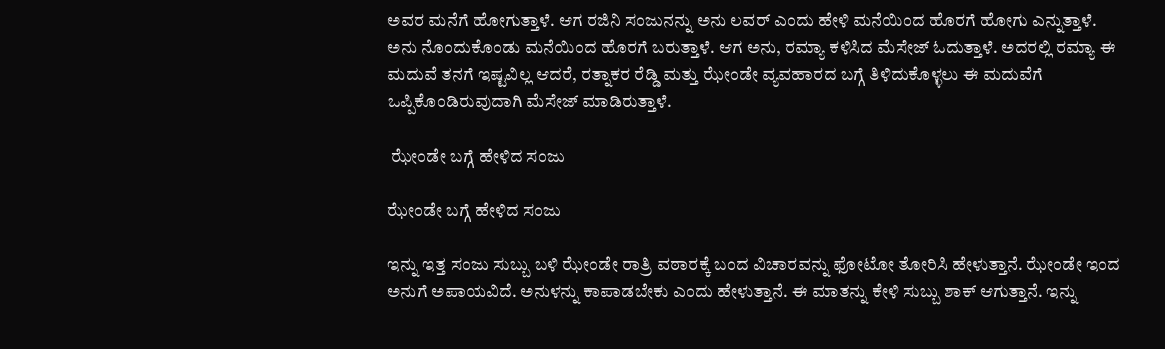ಅವರ ಮನೆಗೆ ಹೋಗುತ್ತಾಳೆ. ಆಗ ರಜಿನಿ ಸಂಜುನನ್ನು ಅನು ಲವರ್ ಎಂದು ಹೇಳಿ ಮನೆಯಿಂದ ಹೊರಗೆ ಹೋಗು ಎನ್ನುತ್ತಾಳೆ. ಅನು ನೊಂದುಕೊಂಡು ಮನೆಯಿಂದ ಹೊರಗೆ ಬರುತ್ತಾಳೆ. ಆಗ ಅನು, ರಮ್ಯಾ ಕಳಿಸಿದ ಮೆಸೇಜ್ ಓದುತ್ತಾಳೆ. ಅದರಲ್ಲಿ ರಮ್ಯಾ ಈ ಮದುವೆ ತನಗೆ ಇಷ್ಟವಿಲ್ಲ ಆದರೆ, ರತ್ನಾಕರ ರೆಡ್ಡಿ ಮತ್ತು ಝೇಂಡೇ ವ್ಯವಹಾರದ ಬಗ್ಗೆ ತಿಳಿದುಕೊಳ್ಳಲು ಈ ಮದುವೆಗೆ ಒಪ್ಪಿಕೊಂಡಿರುವುದಾಗಿ ಮೆಸೇಜ್ ಮಾಡಿರುತ್ತಾಳೆ.

 ಝೇಂಡೇ ಬಗ್ಗೆ ಹೇಳಿದ ಸಂಜು

ಝೇಂಡೇ ಬಗ್ಗೆ ಹೇಳಿದ ಸಂಜು

ಇನ್ನು ಇತ್ತ ಸಂಜು ಸುಬ್ಬು ಬಳಿ ಝೇಂಡೇ ರಾತ್ರಿ ವಠಾರಕ್ಕೆ ಬಂದ ವಿಚಾರವನ್ನು ಫೋಟೋ ತೋರಿಸಿ ಹೇಳುತ್ತಾನೆ. ಝೇಂಡೇ ಇಂದ ಅನುಗೆ ಅಪಾಯವಿದೆ. ಅನುಳನ್ನು ಕಾಪಾಡಬೇಕು ಎಂದು ಹೇಳುತ್ತಾನೆ. ಈ ಮಾತನ್ನು ಕೇಳಿ ಸುಬ್ಬು ಶಾಕ್ ಆಗುತ್ತಾನೆ. ಇನ್ನು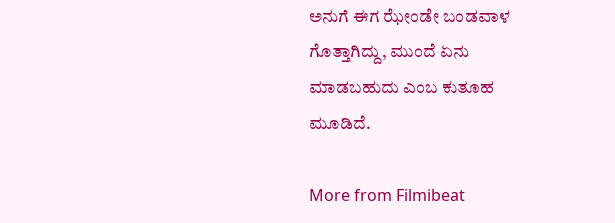ಅನುಗೆ ಈಗ ಝೇಂಡೇ ಬಂಡವಾಳ ಗೊತ್ತಾಗಿದ್ದು, ಮುಂದೆ ಏನು ಮಾಡಬಹುದು ಎಂಬ ಕುತೂಹ ಮೂಡಿದೆ.

More from Filmibeat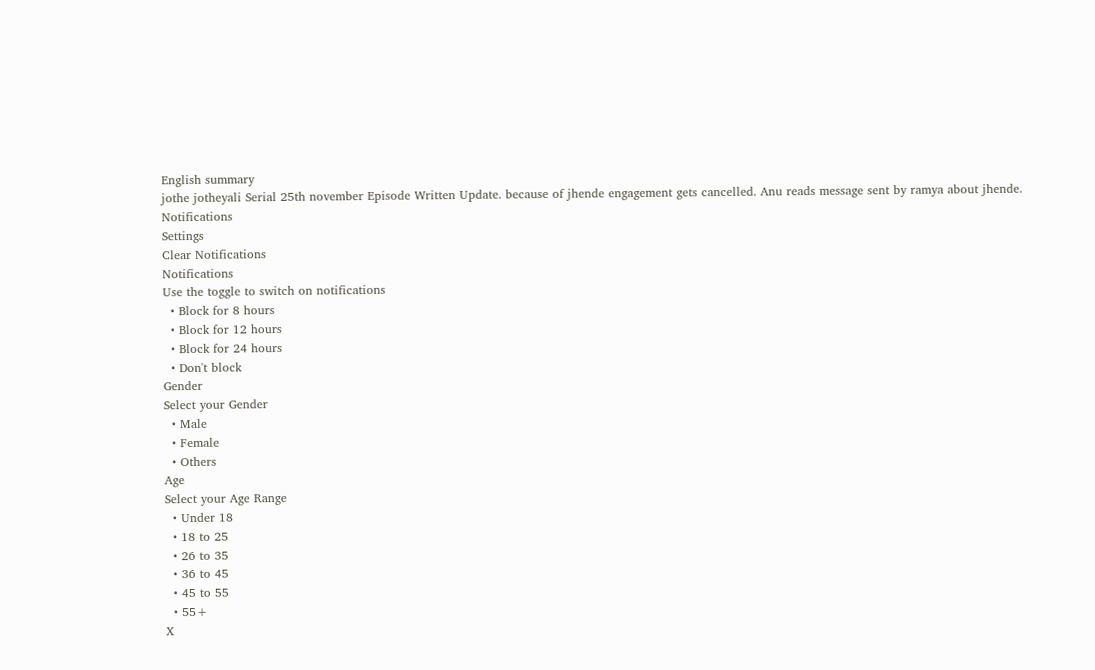English summary
jothe jotheyali Serial 25th november Episode Written Update. because of jhende engagement gets cancelled. Anu reads message sent by ramya about jhende.
Notifications
Settings
Clear Notifications
Notifications
Use the toggle to switch on notifications
  • Block for 8 hours
  • Block for 12 hours
  • Block for 24 hours
  • Don't block
Gender
Select your Gender
  • Male
  • Female
  • Others
Age
Select your Age Range
  • Under 18
  • 18 to 25
  • 26 to 35
  • 36 to 45
  • 45 to 55
  • 55+
X